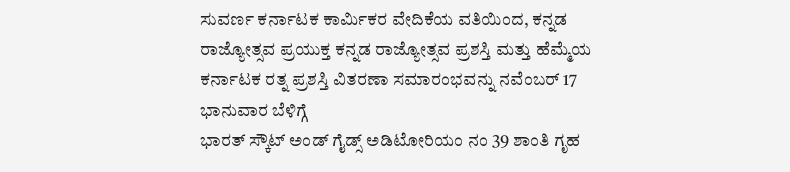ಸುವರ್ಣ ಕರ್ನಾಟಕ ಕಾರ್ಮಿಕರ ವೇದಿಕೆಯ ವತಿಯಿಂದ, ಕನ್ನಡ ರಾಜ್ಯೋತ್ಸವ ಪ್ರಯುಕ್ತ ಕನ್ನಡ ರಾಜ್ಯೋತ್ಸವ ಪ್ರಶಸ್ತಿ ಮತ್ತು ಹೆಮ್ಮೆಯ ಕರ್ನಾಟಕ ರತ್ನ ಪ್ರಶಸ್ತಿ ವಿತರಣಾ ಸಮಾರಂಭವನ್ನು ನವೆಂಬರ್ 17 ಭಾನುವಾರ ಬೆಳಿಗ್ಗೆ
ಭಾರತ್ ಸ್ಕೌಟ್ ಅಂಡ್ ಗೈಡ್ಸ್ ಅಡಿಟೋರಿಯಂ ನಂ 39 ಶಾಂತಿ ಗೃಹ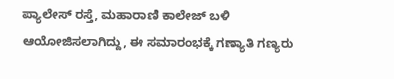ಪ್ಯಾಲೇಸ್ ರಸ್ತೆ, ಮಹಾರಾಣಿ ಕಾಲೇಜ್ ಬಳಿ ಆಯೋಜಿಸಲಾಗಿದ್ದು, ಈ ಸಮಾರಂಭಕ್ಕೆ ಗಣ್ಯಾತಿ ಗಣ್ಯರು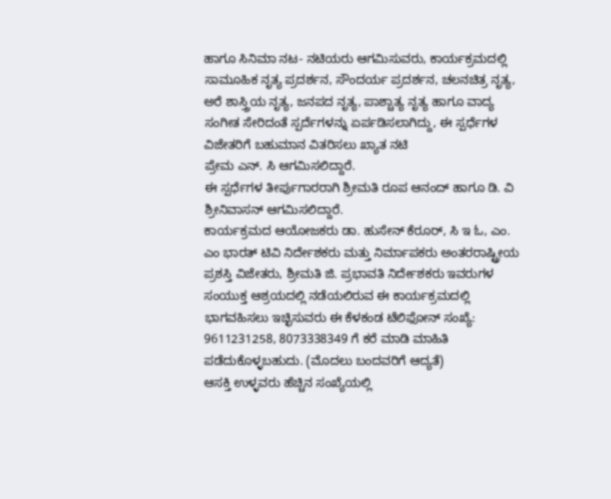ಹಾಗೂ ಸಿನಿಮಾ ನಟ- ನಟಿಯರು ಆಗಮಿಸುವರು, ಕಾರ್ಯಕ್ರಮದಲ್ಲಿ ಸಾಮೂಹಿಕ ನೃತ್ಯ ಪ್ರದರ್ಶನ, ಸೌಂದರ್ಯ ಪ್ರದರ್ಶನ, ಚಲನಚಿತ್ರ ನೃತ್ಯ, ಅರೆ ಶಾಸ್ತ್ರಿಯ ನೃತ್ಯ, ಜನಪದ ನೃತ್ಯ, ಪಾಶ್ಚಾತ್ಯ ನೃತ್ಯ ಹಾಗೂ ವಾದ್ಯ ಸಂಗೀತ ಸೇರಿದಂತೆ ಸ್ಪರ್ದೆಗಳನ್ನು ಏರ್ಪಡಿಸಲಾಗಿದ್ದು, ಈ ಸ್ಪರ್ಧೆಗಳ ವಿಜೇತರಿಗೆ ಬಹುಮಾನ ವಿತರಿಸಲು ಖ್ಯಾತ ನಟಿ
ಪ್ರೇಮ ಎನ್. ಸಿ ಆಗಮಿಸಲಿದ್ದಾರೆ.
ಈ ಸ್ಪರ್ಧೆಗಳ ತೀರ್ಪುಗಾರರಾಗಿ ಶ್ರೀಮತಿ ರೂಪ ಆನಂದ್ ಹಾಗೂ ಡಿ. ವಿ ಶ್ರೀನಿವಾಸನ್ ಆಗಮಿಸಲಿದ್ದಾರೆ.
ಕಾರ್ಯಕ್ರಮದ ಆಯೋಜಕರು ಡಾ. ಹುಸೇನ್ ಕೆರೂರ್, ಸಿ ಇ ಓ, ಎಂ. ಎಂ ಭಾರತ್ ಟಿವಿ ನಿರ್ದೇಶಕರು ಮತ್ತು ನಿರ್ಮಾಪಕರು ಅಂತರರಾಷ್ಟ್ರೀಯ ಪ್ರಶಸ್ತಿ ವಿಜೇತರು, ಶ್ರೀಮತಿ ಜಿ. ಪ್ರಭಾವತಿ ನಿರ್ದೇಶಕರು ಇವರುಗಳ ಸಂಯುಕ್ತ ಆಶ್ರಯದಲ್ಲಿ ನಡೆಯಲಿರುವ ಈ ಕಾರ್ಯಕ್ರಮದಲ್ಲಿ ಭಾಗವಹಿಸಲು ಇಚ್ಛಿಸುವರು ಈ ಕೆಳಕಂಡ ಟೆಲಿಫೋನ್ ಸಂಖ್ಯೆ:
9611231258, 8073338349 ಗೆ ಕರೆ ಮಾಡಿ ಮಾಹಿತಿ ಪಡೆದುಕೊಳ್ಳಬಹುದು. (ಮೊದಲು ಬಂದವರಿಗೆ ಆದ್ಯತೆ)
ಆಸಕ್ತಿ ಉಳ್ಳವರು ಹೆಚ್ಚಿನ ಸಂಖ್ಯೆಯಲ್ಲಿ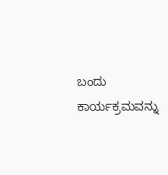ಬಂದು ಕಾರ್ಯಕ್ರಮವನ್ನು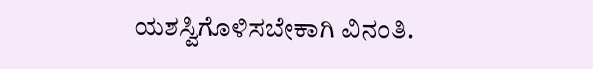ಯಶಸ್ವಿಗೊಳಿಸಬೇಕಾಗಿ ವಿನಂತಿ.